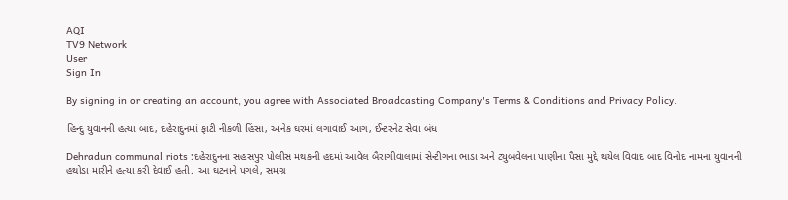AQI
TV9 Network
User
Sign In

By signing in or creating an account, you agree with Associated Broadcasting Company's Terms & Conditions and Privacy Policy.

હિન્દુ યુવાનની હત્યા બાદ, દહેરાદુનમાં ફાટી નીકળી હિંસા, અનેક ઘરમાં લગાવાઈ આગ, ઈન્ટરનેટ સેવા બંધ

Dehradun communal riots :દહેરાદુનના સહસપુર પોલીસ મથકની હદમાં આવેલ બૈરાગીવાલામાં સેન્ટીગના ભાડા અને ટ્યુબવેલના પાણીના પૈસા મુદ્દે થયેલ વિવાદ બાદ વિનોદ નામના યુવાનની હથોડા મારીને હત્યા કરી દેવાઈ હતી. આ ઘટનાને પગલે, સમગ્ર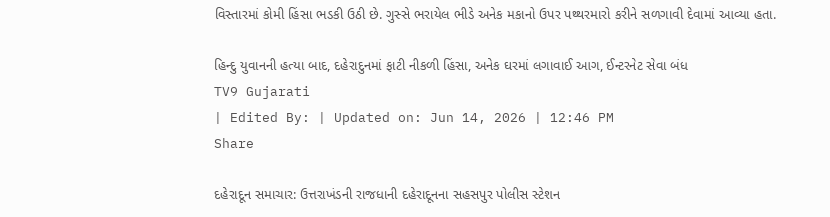વિસ્તારમાં કોમી હિંસા ભડકી ઉઠી છે. ગુસ્સે ભરાયેલ ભીડે અનેક મકાનો ઉપર પથ્થરમારો કરીને સળગાવી દેવામાં આવ્યા હતા.

હિન્દુ યુવાનની હત્યા બાદ, દહેરાદુનમાં ફાટી નીકળી હિંસા, અનેક ઘરમાં લગાવાઈ આગ, ઈન્ટરનેટ સેવા બંધ
TV9 Gujarati
| Edited By: | Updated on: Jun 14, 2026 | 12:46 PM
Share

દહેરાદૂન સમાચાર: ઉત્તરાખંડની રાજધાની દહેરાદૂનના સહસપુર પોલીસ સ્ટેશન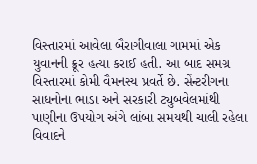વિસ્તારમાં આવેલા બૈરાગીવાલા ગામમાં એક યુવાનની ક્રૂર હત્યા કરાઈ હતી. આ બાદ સમગ્ર વિસ્તારમાં કોમી વૈમનસ્ય પ્રવર્તે છે. સેંન્ટરીગના સાધનોના ભાડા અને સરકારી ટ્યુબવેલમાંથી પાણીના ઉપયોગ અંગે લાંબા સમયથી ચાલી રહેલા વિવાદને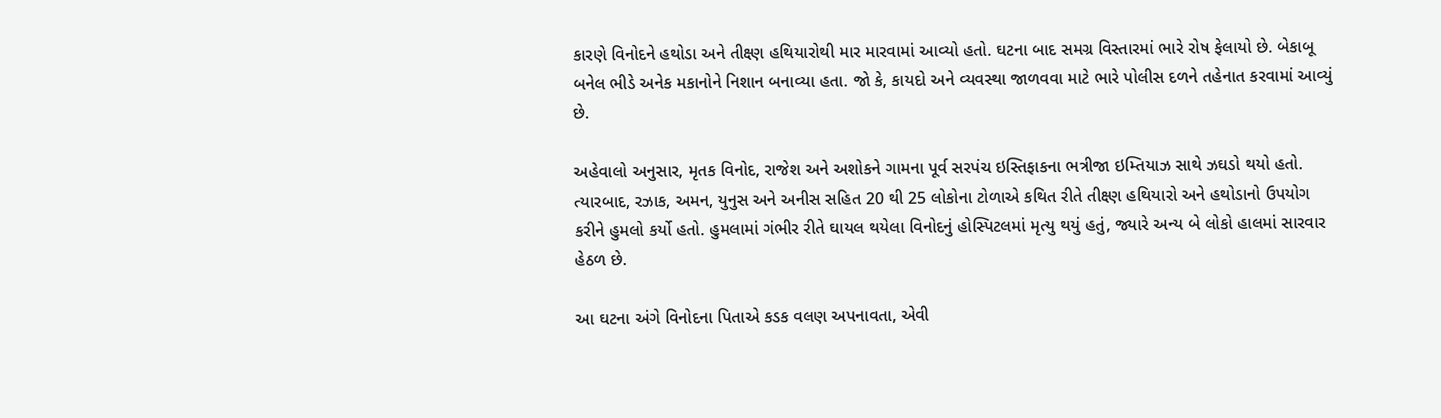કારણે વિનોદને હથોડા અને તીક્ષ્ણ હથિયારોથી માર મારવામાં આવ્યો હતો. ઘટના બાદ સમગ્ર વિસ્તારમાં ભારે રોષ ફેલાયો છે. બેકાબૂ બનેલ ભીડે અનેક મકાનોને નિશાન બનાવ્યા હતા. જો કે, કાયદો અને વ્યવસ્થા જાળવવા માટે ભારે પોલીસ દળને તહેનાત કરવામાં આવ્યું છે.

અહેવાલો અનુસાર, મૃતક વિનોદ, રાજેશ અને અશોકને ગામના પૂર્વ સરપંચ ઇસ્તિફાકના ભત્રીજા ઇમ્તિયાઝ સાથે ઝઘડો થયો હતો. ત્યારબાદ, રઝાક, અમન, યુનુસ અને અનીસ સહિત 20 થી 25 લોકોના ટોળાએ કથિત રીતે તીક્ષ્ણ હથિયારો અને હથોડાનો ઉપયોગ કરીને હુમલો કર્યો હતો. હુમલામાં ગંભીર રીતે ઘાયલ થયેલા વિનોદનું હોસ્પિટલમાં મૃત્યુ થયું હતું, જ્યારે અન્ય બે લોકો હાલમાં સારવાર હેઠળ છે.

આ ઘટના અંગે વિનોદના પિતાએ કડક વલણ અપનાવતા, એવી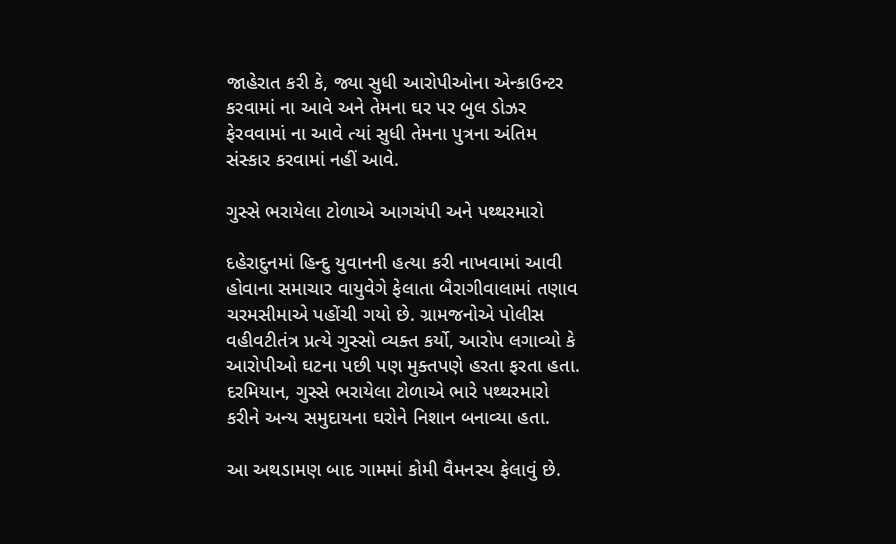જાહેરાત કરી કે, જ્યા સુધી આરોપીઓના એન્કાઉન્ટર કરવામાં ના આવે અને તેમના ઘર પર બુલ ડોઝર ફેરવવામાં ના આવે ત્યાં સુધી તેમના પુત્રના અંતિમ સંસ્કાર કરવામાં નહીં આવે.

ગુસ્સે ભરાયેલા ટોળાએ આગચંપી અને પથ્થરમારો

દહેરાદુનમાં હિન્દુ યુવાનની હત્યા કરી નાખવામાં આવી હોવાના સમાચાર વાયુવેગે ફેલાતા બૈરાગીવાલામાં તણાવ ચરમસીમાએ પહોંચી ગયો છે. ગ્રામજનોએ પોલીસ વહીવટીતંત્ર પ્રત્યે ગુસ્સો વ્યક્ત કર્યો, આરોપ લગાવ્યો કે આરોપીઓ ઘટના પછી પણ મુક્તપણે હરતા ફરતા હતા. દરમિયાન, ગુસ્સે ભરાયેલા ટોળાએ ભારે પથ્થરમારો કરીને અન્ય સમુદાયના ઘરોને નિશાન બનાવ્યા હતા.

આ અથડામણ બાદ ગામમાં કોમી વૈમનસ્ય ફેલાવું છે.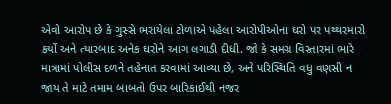એવો આરોપ છે કે ગુસ્સે ભરાયેલા ટોળાએ પહેલા આરોપીઓના ઘરો પર પથ્થરમારો કર્યો અને ત્યારબાદ અનેક ઘરોને આગ લગાડી દીધી. જો કે સમગ્ર વિસ્તારમાં ભારે માત્રામાં પોલીસ દળને તહેનાત કરવામાં આવ્યા છે, અને પરિસ્થિતિ વધુ વણસી ન જાય તે માટે તમામ બાબતો ઉપર બારિકાઈથી નજર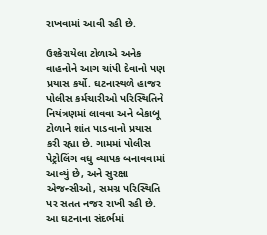રાખવામાં આવી રહી છે.

ઉશ્કેરાયેલા ટોળાએ અનેક વાહનોને આગ ચાંપી દેવાનો પણ પ્રયાસ કર્યો. ઘટનાસ્થળે હાજર પોલીસ કર્મચારીઓ પરિસ્થિતિને નિયંત્રણમાં લાવવા અને બેકાબૂ ટોળાને શાંત પાડવાનો પ્રયાસ કરી રહ્યા છે. ગામમાં પોલીસ પેટ્રોલિંગ વધુ વ્યાપક બનાવવામાં આવ્યું છે, અને સુરક્ષા એજન્સીઓ, સમગ્ર પરિસ્થિતિ પર સતત નજર રાખી રહી છે. આ ઘટનાના સંદર્ભમાં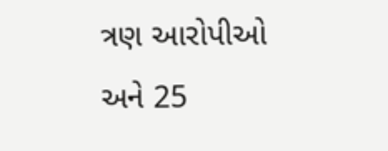ત્રણ આરોપીઓ અને 25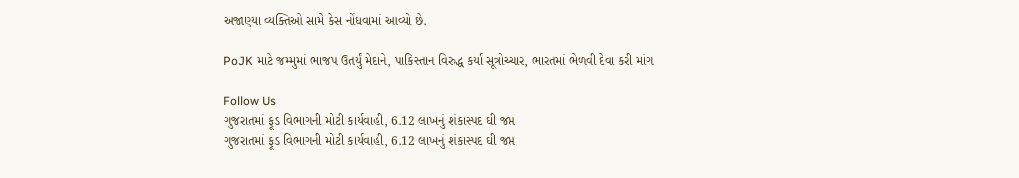અજાણ્યા વ્યક્તિઓ સામે કેસ નોંધવામાં આવ્યો છે.

PoJK માટે જમ્મુમાં ભાજપ ઉતર્યું મેદાને, પાકિસ્તાન વિરુદ્ધ કર્યા સૂત્રોચ્ચાર, ભારતમાં ભેળવી દેવા કરી માંગ

Follow Us
ગુજરાતમાં ફૂડ વિભાગની મોટી કાર્યવાહી, 6.12 લાખનું શંકાસ્પદ ઘી જપ્ત
ગુજરાતમાં ફૂડ વિભાગની મોટી કાર્યવાહી, 6.12 લાખનું શંકાસ્પદ ઘી જપ્ત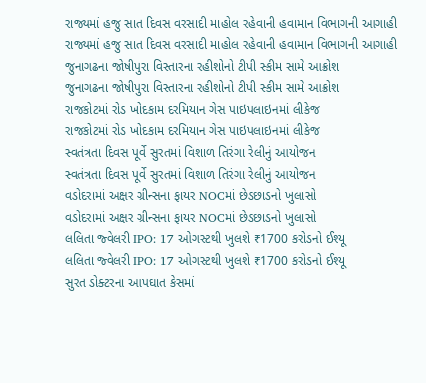રાજ્યમાં હજુ સાત દિવસ વરસાદી માહોલ રહેવાની હવામાન વિભાગની આગાહી
રાજ્યમાં હજુ સાત દિવસ વરસાદી માહોલ રહેવાની હવામાન વિભાગની આગાહી
જુનાગઢના જોષીપુરા વિસ્તારના રહીશોનો ટીપી સ્કીમ સામે આક્રોશ
જુનાગઢના જોષીપુરા વિસ્તારના રહીશોનો ટીપી સ્કીમ સામે આક્રોશ
રાજકોટમાં રોડ ખોદકામ દરમિયાન ગેસ પાઇપલાઇનમાં લીકેજ
રાજકોટમાં રોડ ખોદકામ દરમિયાન ગેસ પાઇપલાઇનમાં લીકેજ
સ્વતંત્રતા દિવસ પૂર્વે સુરતમાં વિશાળ તિરંગા રેલીનું આયોજન
સ્વતંત્રતા દિવસ પૂર્વે સુરતમાં વિશાળ તિરંગા રેલીનું આયોજન
વડોદરામાં અક્ષર ગ્રીન્સના ફાયર NOCમાં છેડછાડનો ખુલાસો
વડોદરામાં અક્ષર ગ્રીન્સના ફાયર NOCમાં છેડછાડનો ખુલાસો
લલિતા જ્વેલરી IPO: 17 ઓગસ્ટથી ખુલશે ₹1700 કરોડનો ઈશ્યૂ
લલિતા જ્વેલરી IPO: 17 ઓગસ્ટથી ખુલશે ₹1700 કરોડનો ઈશ્યૂ
સુરત ડોક્ટરના આપઘાત કેસમાં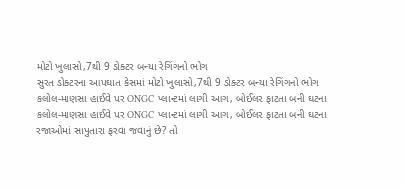મોટો ખુલાસો,7થી 9 ડોક્ટર બન્યા રેગિંગનો ભોગ
સુરત ડોક્ટરના આપઘાત કેસમાં મોટો ખુલાસો,7થી 9 ડોક્ટર બન્યા રેગિંગનો ભોગ
કલોલ-માણસા હાઈવે પર ONGC પ્લાન્ટમાં લાગી આગ, બોઈલર ફાટતા બની ઘટના
કલોલ-માણસા હાઈવે પર ONGC પ્લાન્ટમાં લાગી આગ, બોઈલર ફાટતા બની ઘટના
રજાઓમાં સાપુતારા ફરવા જવાનું છે? તો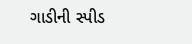ગાડીની સ્પીડ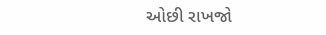ઓછી રાખજો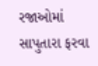રજાઓમાં સાપુતારા ફરવા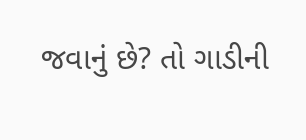જવાનું છે? તો ગાડીની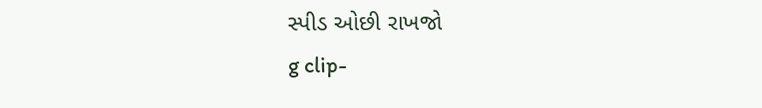સ્પીડ ઓછી રાખજો
g clip-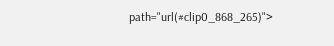path="url(#clip0_868_265)">